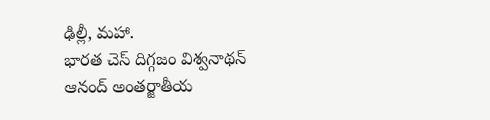ఢిల్లీ, మహా.
భారత చెస్ దిగ్గజం విశ్వనాథన్ ఆనంద్ అంతర్జాతీయ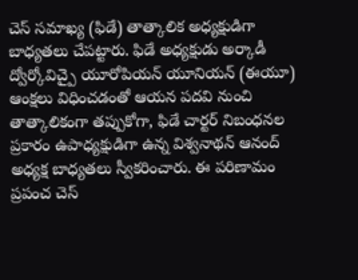చెస్ సమాఖ్య (ఫిడే) తాత్కాలిక అధ్యక్షుడిగా బాధ్యతలు చేపట్టారు. ఫిడే అధ్యక్షుడు అర్కాడీ ద్వోర్కోవిచ్పై యూరోపియన్ యూనియన్ (ఈయూ) ఆంక్షలు విధించడంతో ఆయన పదవి నుంచి తాత్కాలికంగా తప్పుకోగా, ఫిడే చార్టర్ నిబంధనల ప్రకారం ఉపాధ్యక్షుడిగా ఉన్న విశ్వనాథన్ ఆనంద్ అధ్యక్ష బాధ్యతలు స్వీకరించారు. ఈ పరిణామం ప్రపంచ చెస్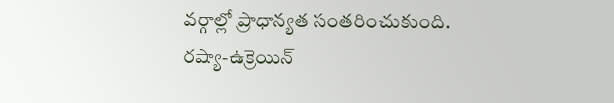వర్గాల్లో ప్రాధాన్యత సంతరించుకుంది.
రష్యా-ఉక్రెయిన్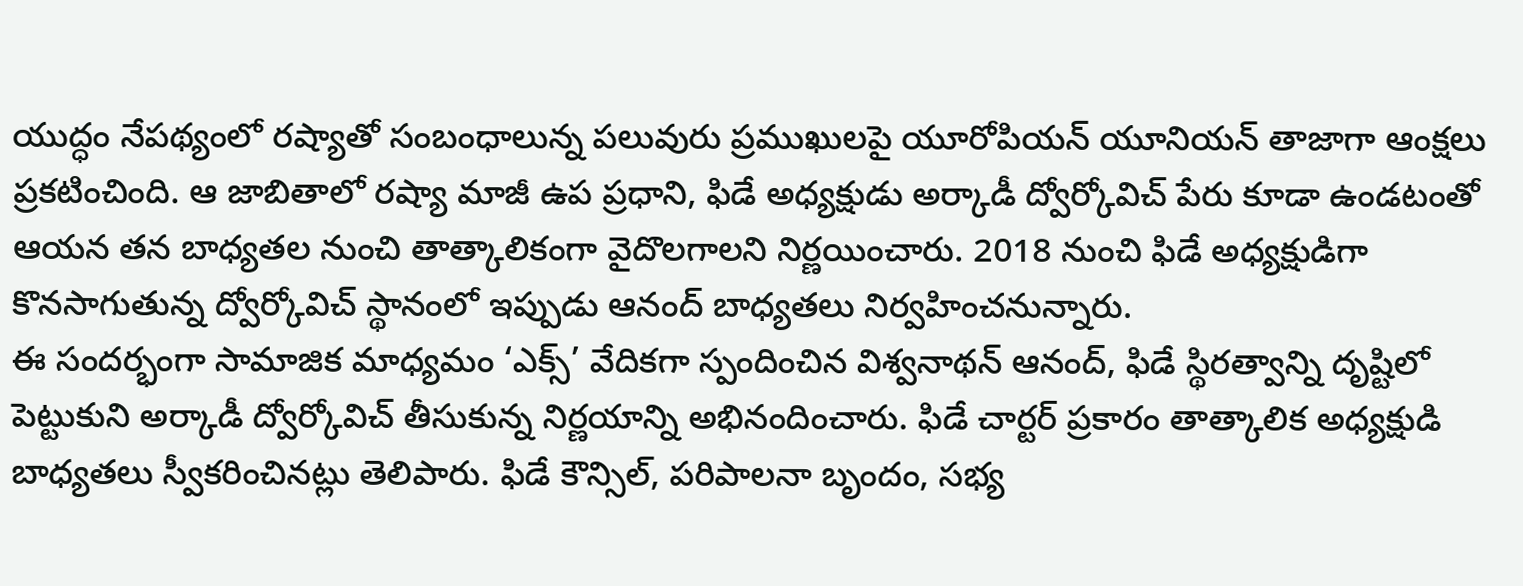యుద్ధం నేపథ్యంలో రష్యాతో సంబంధాలున్న పలువురు ప్రముఖులపై యూరోపియన్ యూనియన్ తాజాగా ఆంక్షలు ప్రకటించింది. ఆ జాబితాలో రష్యా మాజీ ఉప ప్రధాని, ఫిడే అధ్యక్షుడు అర్కాడీ ద్వోర్కోవిచ్ పేరు కూడా ఉండటంతో ఆయన తన బాధ్యతల నుంచి తాత్కాలికంగా వైదొలగాలని నిర్ణయించారు. 2018 నుంచి ఫిడే అధ్యక్షుడిగా కొనసాగుతున్న ద్వోర్కోవిచ్ స్థానంలో ఇప్పుడు ఆనంద్ బాధ్యతలు నిర్వహించనున్నారు.
ఈ సందర్భంగా సామాజిక మాధ్యమం ‘ఎక్స్’ వేదికగా స్పందించిన విశ్వనాథన్ ఆనంద్, ఫిడే స్థిరత్వాన్ని దృష్టిలో పెట్టుకుని అర్కాడీ ద్వోర్కోవిచ్ తీసుకున్న నిర్ణయాన్ని అభినందించారు. ఫిడే చార్టర్ ప్రకారం తాత్కాలిక అధ్యక్షుడి బాధ్యతలు స్వీకరించినట్లు తెలిపారు. ఫిడే కౌన్సిల్, పరిపాలనా బృందం, సభ్య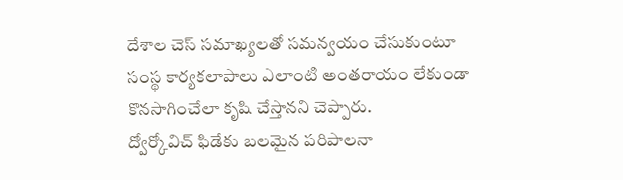దేశాల చెస్ సమాఖ్యలతో సమన్వయం చేసుకుంటూ సంస్థ కార్యకలాపాలు ఎలాంటి అంతరాయం లేకుండా కొనసాగించేలా కృషి చేస్తానని చెప్పారు.
ద్వోర్కోవిచ్ ఫిడేకు బలమైన పరిపాలనా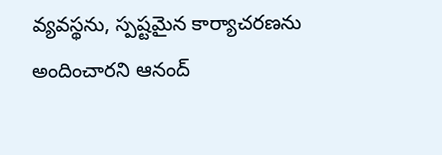వ్యవస్థను, స్పష్టమైన కార్యాచరణను అందించారని ఆనంద్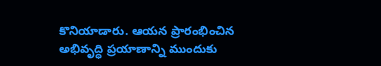కొనియాడారు. ఆయన ప్రారంభించిన అభివృద్ధి ప్రయాణాన్ని ముందుకు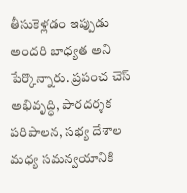తీసుకెళ్లడం ఇప్పుడు అందరి బాధ్యత అని పేర్కొన్నారు. ప్రపంచ చెస్ అభివృద్ధి, పారదర్శక పరిపాలన, సభ్య దేశాల మధ్య సమన్వయానికి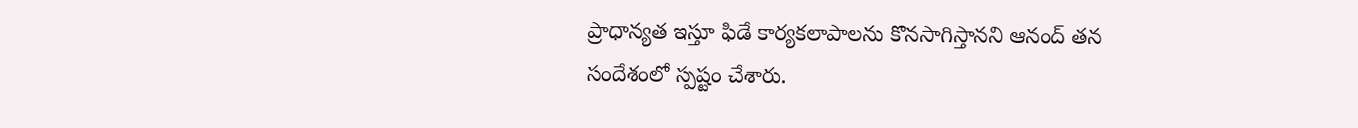ప్రాధాన్యత ఇస్తూ ఫిడే కార్యకలాపాలను కొనసాగిస్తానని ఆనంద్ తన సందేశంలో స్పష్టం చేశారు.